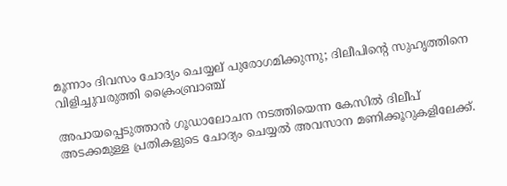മൂന്നാം ദിവസം ചോദ്യം ചെയ്യല് പുരോഗമിക്കുന്നു; ദിലീപിന്റെ സുഹൃത്തിനെ വിളിച്ചുവരുത്തി ക്രൈംബ്രാഞ്ച്

അപായപ്പെടുത്താൻ ഗൂഡാലോചന നടത്തിയെന്ന കേസിൽ ദിലീപ് അടക്കമുള്ള പ്രതികളുടെ ചോദ്യം ചെയ്യൽ അവസാന മണിക്കൂറുകളിലേക്ക്.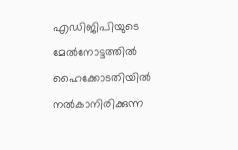എഡിജിപിയുടെ മേൽനോട്ടത്തിൽ ഹൈക്കോടതിയിൽ നൽകാനിരിക്കുന്ന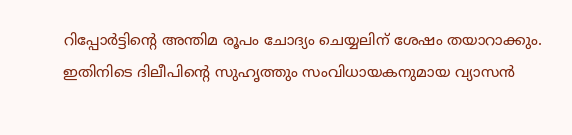റിപ്പോർട്ടിന്റെ അന്തിമ രൂപം ചോദ്യം ചെയ്യലിന് ശേഷം തയാറാക്കും. ഇതിനിടെ ദിലീപിന്റെ സുഹൃത്തും സംവിധായകനുമായ വ്യാസൻ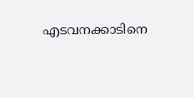എടവനക്കാടിനെ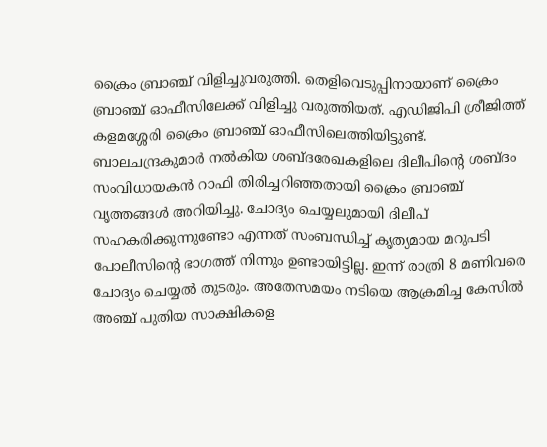ക്രൈം ബ്രാഞ്ച് വിളിച്ചുവരുത്തി. തെളിവെടുപ്പിനായാണ് ക്രൈം ബ്രാഞ്ച് ഓഫീസിലേക്ക് വിളിച്ചു വരുത്തിയത്. എഡിജിപി ശ്രീജിത്ത് കളമശ്ശേരി ക്രൈം ബ്രാഞ്ച് ഓഫീസിലെത്തിയിട്ടുണ്ട്.
ബാലചന്ദ്രകുമാർ നൽകിയ ശബ്ദരേഖകളിലെ ദിലീപിന്റെ ശബ്ദം സംവിധായകൻ റാഫി തിരിച്ചറിഞ്ഞതായി ക്രൈം ബ്രാഞ്ച് വൃത്തങ്ങൾ അറിയിച്ചു. ചോദ്യം ചെയ്യലുമായി ദിലീപ് സഹകരിക്കുന്നുണ്ടോ എന്നത് സംബന്ധിച്ച് കൃത്യമായ മറുപടി പോലീസിന്റെ ഭാഗത്ത് നിന്നും ഉണ്ടായിട്ടില്ല. ഇന്ന് രാത്രി 8 മണിവരെ ചോദ്യം ചെയ്യൽ തുടരും. അതേസമയം നടിയെ ആക്രമിച്ച കേസിൽ അഞ്ച് പുതിയ സാക്ഷികളെ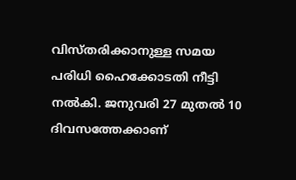വിസ്തരിക്കാനുള്ള സമയ പരിധി ഹൈക്കോടതി നീട്ടി നൽകി. ജനുവരി 27 മുതൽ 10 ദിവസത്തേക്കാണ്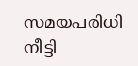സമയപരിധി നീട്ടി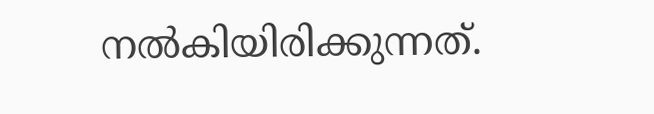നൽകിയിരിക്കുന്നത്.